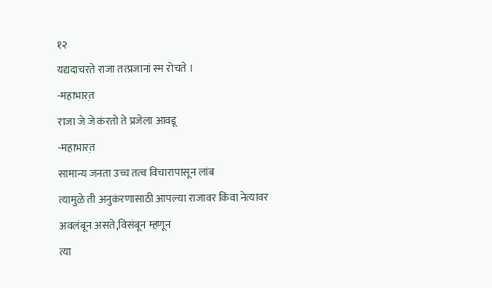१२
यद्यदाचरते राजा तत्प्रजानां स्म रोचते ।
-महाभारत़
राजा जे जे कंरतो ते प्रजेला आवडू
-महाभारत़
सामान्य जनता उच्च तत्व विचारापासून लांब
त्यामुळे ती अनुकंरणासाठी आपल्या राजावर किंवा नेत्यावर अवलंबून असते,विसंबून म्हणून
त्या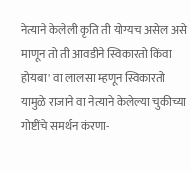नेत्याने केलेली कृति ती योग्यच असेल असे माणून तो ती आवडीने स्विकारतो किंवा होयबा' वा लालसा म्हणून स्विकारतो यामुळे राजाने वा नेत्याने केलेल्या चुकीच्या
गोष्टींचे समर्थन कंरणा-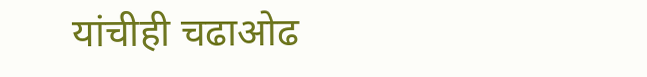यांचीही चढाओढ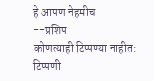हे आपण नेहमीच
--प्रशिप
कोणत्याही टिप्पण्या नाहीत:
टिप्पणी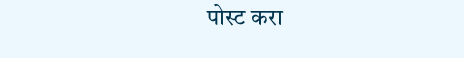पोस्ट करा